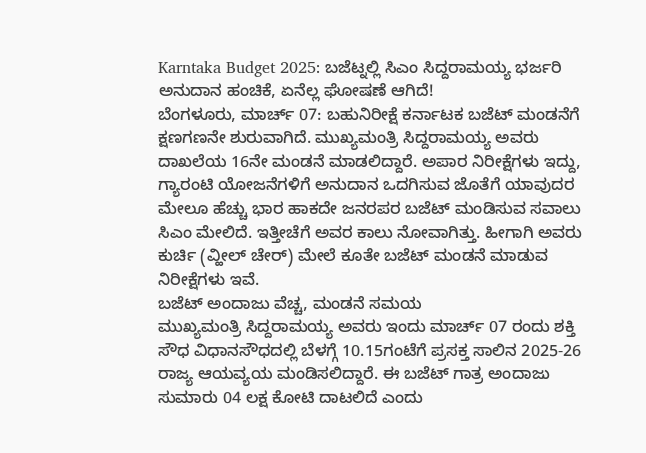Karntaka Budget 2025: ಬಜೆಟ್ನಲ್ಲಿ ಸಿಎಂ ಸಿದ್ದರಾಮಯ್ಯ ಭರ್ಜರಿ ಅನುದಾನ ಹಂಚಿಕೆ, ಏನೆಲ್ಲ ಘೋಷಣೆ ಆಗಿದೆ!
ಬೆಂಗಳೂರು, ಮಾರ್ಚ್ 07: ಬಹುನಿರೀಕ್ಷೆ ಕರ್ನಾಟಕ ಬಜೆಟ್ ಮಂಡನೆಗೆ ಕ್ಷಣಗಣನೇ ಶುರುವಾಗಿದೆ. ಮುಖ್ಯಮಂತ್ರಿ ಸಿದ್ದರಾಮಯ್ಯ ಅವರು ದಾಖಲೆಯ 16ನೇ ಮಂಡನೆ ಮಾಡಲಿದ್ದಾರೆ. ಅಪಾರ ನಿರೀಕ್ಷೆಗಳು ಇದ್ದು, ಗ್ಯಾರಂಟಿ ಯೋಜನೆಗಳಿಗೆ ಅನುದಾನ ಒದಗಿಸುವ ಜೊತೆಗೆ ಯಾವುದರ ಮೇಲೂ ಹೆಚ್ಚು ಭಾರ ಹಾಕದೇ ಜನರಪರ ಬಜೆಟ್ ಮಂಡಿಸುವ ಸವಾಲು ಸಿಎಂ ಮೇಲಿದೆ. ಇತ್ತೀಚೆಗೆ ಅವರ ಕಾಲು ನೋವಾಗಿತ್ತು. ಹೀಗಾಗಿ ಅವರು ಕುರ್ಚಿ (ವ್ಹೀಲ್ ಚೇರ್) ಮೇಲೆ ಕೂತೇ ಬಜೆಟ್ ಮಂಡನೆ ಮಾಡುವ ನಿರೀಕ್ಷೆಗಳು ಇವೆ.
ಬಜೆಟ್ ಅಂದಾಜು ವೆಚ್ಚ, ಮಂಡನೆ ಸಮಯ
ಮುಖ್ಯಮಂತ್ರಿ ಸಿದ್ದರಾಮಯ್ಯ ಅವರು ಇಂದು ಮಾರ್ಚ್ 07 ರಂದು ಶಕ್ತಿ ಸೌಧ ವಿಧಾನಸೌಧದಲ್ಲಿ ಬೆಳಗ್ಗೆ 10.15ಗಂಟೆಗೆ ಪ್ರಸಕ್ತ ಸಾಲಿನ 2025-26 ರಾಜ್ಯ ಆಯವ್ಯಯ ಮಂಡಿಸಲಿದ್ದಾರೆ. ಈ ಬಜೆಟ್ ಗಾತ್ರ ಅಂದಾಜು ಸುಮಾರು 04 ಲಕ್ಷ ಕೋಟಿ ದಾಟಲಿದೆ ಎಂದು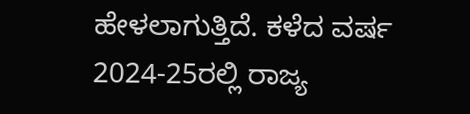ಹೇಳಲಾಗುತ್ತಿದೆ. ಕಳೆದ ವರ್ಷ 2024-25ರಲ್ಲಿ ರಾಜ್ಯ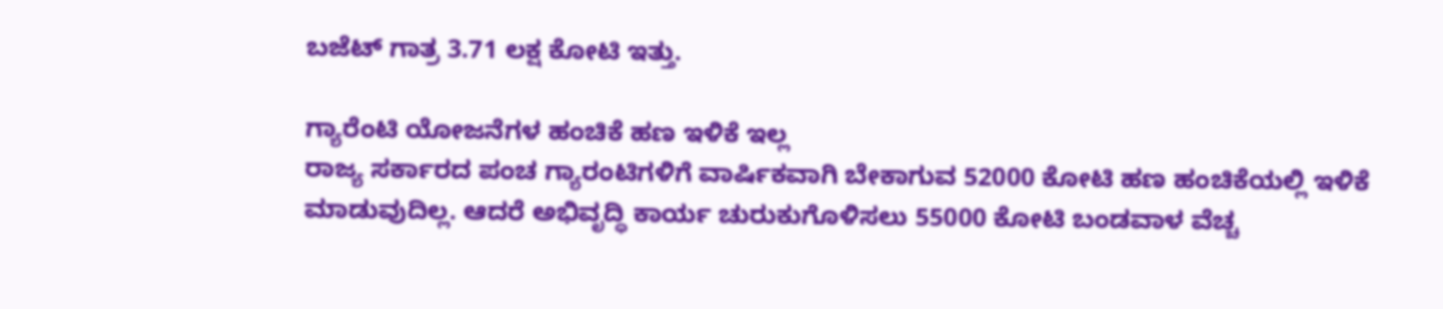ಬಜೆಟ್ ಗಾತ್ರ 3.71 ಲಕ್ಷ ಕೋಟಿ ಇತ್ತು.

ಗ್ಯಾರೆಂಟಿ ಯೋಜನೆಗಳ ಹಂಚಿಕೆ ಹಣ ಇಳಿಕೆ ಇಲ್ಲ
ರಾಜ್ಯ ಸರ್ಕಾರದ ಪಂಚ ಗ್ಯಾರಂಟಿಗಳಿಗೆ ವಾರ್ಷಿಕವಾಗಿ ಬೇಕಾಗುವ 52000 ಕೋಟಿ ಹಣ ಹಂಚಿಕೆಯಲ್ಲಿ ಇಳಿಕೆ ಮಾಡುವುದಿಲ್ಲ. ಆದರೆ ಅಭಿವೃದ್ಧಿ ಕಾರ್ಯ ಚುರುಕುಗೊಳಿಸಲು 55000 ಕೋಟಿ ಬಂಡವಾಳ ವೆಚ್ಚ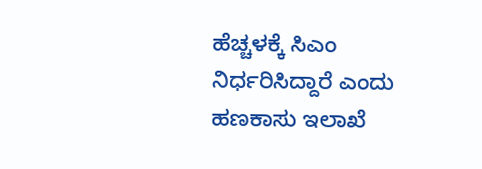ಹೆಚ್ಚಳಕ್ಕೆ ಸಿಎಂ ನಿರ್ಧರಿಸಿದ್ದಾರೆ ಎಂದು ಹಣಕಾಸು ಇಲಾಖೆ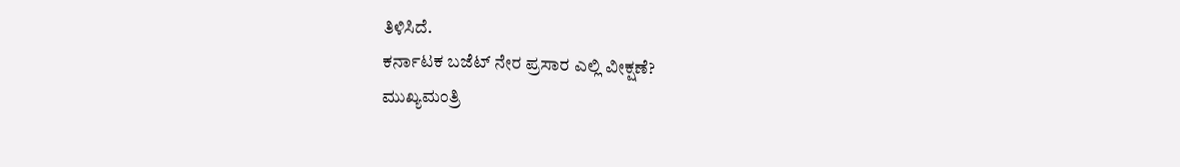ತಿಳಿಸಿದೆ.
ಕರ್ನಾಟಕ ಬಜೆಟ್ ನೇರ ಪ್ರಸಾರ ಎಲ್ಲಿ ವೀಕ್ಷಣೆ?
ಮುಖ್ಯಮಂತ್ರಿ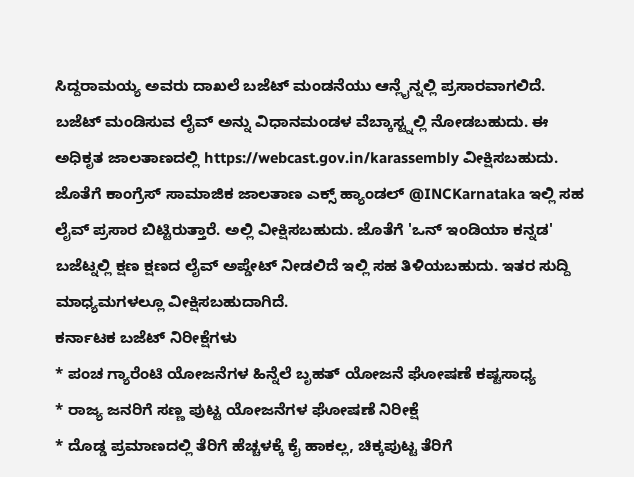ಸಿದ್ದರಾಮಯ್ಯ ಅವರು ದಾಖಲೆ ಬಜೆಟ್ ಮಂಡನೆಯು ಆನ್ಲೈನ್ನಲ್ಲಿ ಪ್ರಸಾರವಾಗಲಿದೆ. ಬಜೆಟ್ ಮಂಡಿಸುವ ಲೈವ್ ಅನ್ನು ವಿಧಾನಮಂಡಳ ವೆಬ್ಕಾಸ್ಟ್ನಲ್ಲಿ ನೋಡಬಹುದು. ಈ ಅಧಿಕೃತ ಜಾಲತಾಣದಲ್ಲಿ https://webcast.gov.in/karassembly ವೀಕ್ಷಿಸಬಹುದು. ಜೊತೆಗೆ ಕಾಂಗ್ರೆಸ್ ಸಾಮಾಜಿಕ ಜಾಲತಾಣ ಎಕ್ಸ್ ಹ್ಯಾಂಡಲ್ @INCKarnataka ಇಲ್ಲಿ ಸಹ ಲೈವ್ ಪ್ರಸಾರ ಬಿಟ್ಟಿರುತ್ತಾರೆ. ಅಲ್ಲಿ ವೀಕ್ಷಿಸಬಹುದು. ಜೊತೆಗೆ 'ಒನ್ ಇಂಡಿಯಾ ಕನ್ನಡ' ಬಜೆಟ್ನಲ್ಲಿ ಕ್ಷಣ ಕ್ಷಣದ ಲೈವ್ ಅಪ್ಡೇಟ್ ನೀಡಲಿದೆ ಇಲ್ಲಿ ಸಹ ತಿಳಿಯಬಹುದು. ಇತರ ಸುದ್ದಿ ಮಾಧ್ಯಮಗಳಲ್ಲೂ ವೀಕ್ಷಿಸಬಹುದಾಗಿದೆ.
ಕರ್ನಾಟಕ ಬಜೆಟ್ ನಿರೀಕ್ಷೆಗಳು
* ಪಂಚ ಗ್ಯಾರೆಂಟಿ ಯೋಜನೆಗಳ ಹಿನ್ನೆಲೆ ಬೃಹತ್ ಯೋಜನೆ ಘೋಷಣೆ ಕಷ್ಟಸಾಧ್ಯ
* ರಾಜ್ಯ ಜನರಿಗೆ ಸಣ್ಣ ಪುಟ್ಟ ಯೋಜನೆಗಳ ಘೋಷಣೆ ನಿರೀಕ್ಷೆ
* ದೊಡ್ಡ ಪ್ರಮಾಣದಲ್ಲಿ ತೆರಿಗೆ ಹೆಚ್ಚಳಕ್ಕೆ ಕೈ ಹಾಕಲ್ಲ, ಚಿಕ್ಕಪುಟ್ಟ ತೆರಿಗೆ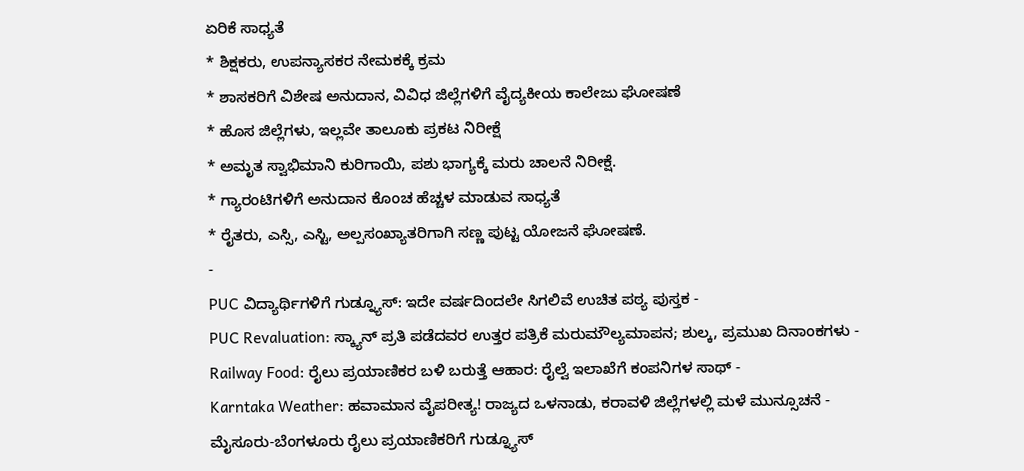ಏರಿಕೆ ಸಾಧ್ಯತೆ
* ಶಿಕ್ಷಕರು, ಉಪನ್ಯಾಸಕರ ನೇಮಕಕ್ಕೆ ಕ್ರಮ
* ಶಾಸಕರಿಗೆ ವಿಶೇಷ ಅನುದಾನ, ವಿವಿಧ ಜಿಲ್ಲೆಗಳಿಗೆ ವೈದ್ಯಕೀಯ ಕಾಲೇಜು ಘೋಷಣೆ
* ಹೊಸ ಜಿಲ್ಲೆಗಳು, ಇಲ್ಲವೇ ತಾಲೂಕು ಪ್ರಕಟ ನಿರೀಕ್ಷೆ
* ಅಮೃತ ಸ್ವಾಭಿಮಾನಿ ಕುರಿಗಾಯಿ, ಪಶು ಭಾಗ್ಯಕ್ಕೆ ಮರು ಚಾಲನೆ ನಿರೀಕ್ಷೆ.
* ಗ್ಯಾರಂಟಿಗಳಿಗೆ ಅನುದಾನ ಕೊಂಚ ಹೆಚ್ಚಳ ಮಾಡುವ ಸಾಧ್ಯತೆ
* ರೈತರು, ಎಸ್ಸಿ, ಎಸ್ಟಿ, ಅಲ್ಪಸಂಖ್ಯಾತರಿಗಾಗಿ ಸಣ್ಣ ಪುಟ್ಟ ಯೋಜನೆ ಘೋಷಣೆ.
-
PUC ವಿದ್ಯಾರ್ಥಿಗಳಿಗೆ ಗುಡ್ನ್ಯೂಸ್: ಇದೇ ವರ್ಷದಿಂದಲೇ ಸಿಗಲಿವೆ ಉಚಿತ ಪಠ್ಯ ಪುಸ್ತಕ -
PUC Revaluation: ಸ್ಕ್ಯಾನ್ ಪ್ರತಿ ಪಡೆದವರ ಉತ್ತರ ಪತ್ರಿಕೆ ಮರುಮೌಲ್ಯಮಾಪನ; ಶುಲ್ಕ, ಪ್ರಮುಖ ದಿನಾಂಕಗಳು -
Railway Food: ರೈಲು ಪ್ರಯಾಣಿಕರ ಬಳಿ ಬರುತ್ತೆ ಆಹಾರ: ರೈಲ್ವೆ ಇಲಾಖೆಗೆ ಕಂಪನಿಗಳ ಸಾಥ್ -
Karntaka Weather: ಹವಾಮಾನ ವೈಪರೀತ್ಯ! ರಾಜ್ಯದ ಒಳನಾಡು, ಕರಾವಳಿ ಜಿಲ್ಲೆಗಳಲ್ಲಿ ಮಳೆ ಮುನ್ಸೂಚನೆ -
ಮೈಸೂರು-ಬೆಂಗಳೂರು ರೈಲು ಪ್ರಯಾಣಿಕರಿಗೆ ಗುಡ್ನ್ಯೂಸ್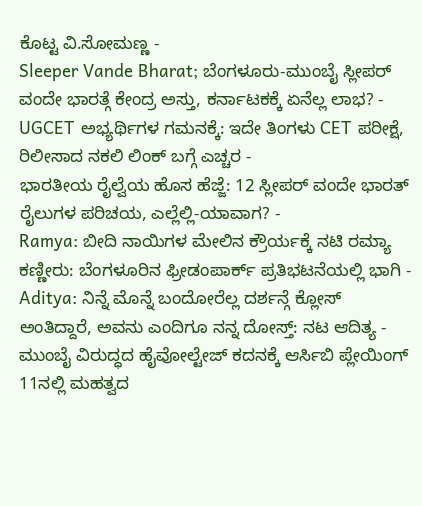ಕೊಟ್ಟ ವಿ.ಸೋಮಣ್ಣ -
Sleeper Vande Bharat; ಬೆಂಗಳೂರು-ಮುಂಬೈ ಸ್ಲೀಪರ್ ವಂದೇ ಭಾರತ್ಗೆ ಕೇಂದ್ರ ಅಸ್ತು, ಕರ್ನಾಟಕಕ್ಕೆ ಏನೆಲ್ಲ ಲಾಭ? -
UGCET ಅಭ್ಯರ್ಥಿಗಳ ಗಮನಕ್ಕೆ: ಇದೇ ತಿಂಗಳು CET ಪರೀಕ್ಷೆ, ರಿಲೀಸಾದ ನಕಲಿ ಲಿಂಕ್ ಬಗ್ಗೆ ಎಚ್ಚರ -
ಭಾರತೀಯ ರೈಲ್ವೆಯ ಹೊಸ ಹೆಜ್ಜೆ: 12 ಸ್ಲೀಪರ್ ವಂದೇ ಭಾರತ್ ರೈಲುಗಳ ಪರಿಚಯ, ಎಲ್ಲೆಲ್ಲಿ-ಯಾವಾಗ? -
Ramya: ಬೀದಿ ನಾಯಿಗಳ ಮೇಲಿನ ಕ್ರೌರ್ಯಕ್ಕೆ ನಟಿ ರಮ್ಯಾ ಕಣ್ಣೀರು: ಬೆಂಗಳೂರಿನ ಫ್ರೀಡಂಪಾರ್ಕ್ ಪ್ರತಿಭಟನೆಯಲ್ಲಿ ಭಾಗಿ -
Aditya: ನಿನ್ನೆ ಮೊನ್ನೆ ಬಂದೋರೆಲ್ಲ ದರ್ಶನ್ಗೆ ಕ್ಲೋಸ್ ಅಂತಿದ್ದಾರೆ, ಅವನು ಎಂದಿಗೂ ನನ್ನ ದೋಸ್ತ್: ನಟ ಆದಿತ್ಯ -
ಮುಂಬೈ ವಿರುದ್ಧದ ಹೈವೋಲ್ಟೇಜ್ ಕದನಕ್ಕೆ ಆರ್ಸಿಬಿ ಪ್ಲೇಯಿಂಗ್ 11ನಲ್ಲಿ ಮಹತ್ವದ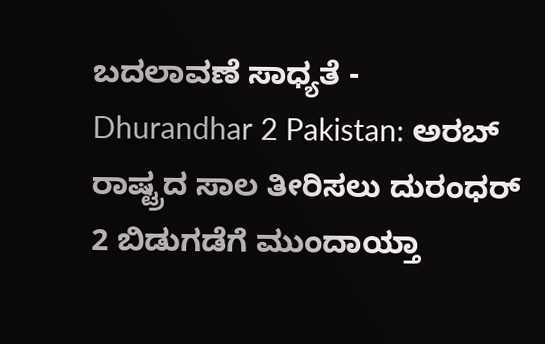ಬದಲಾವಣೆ ಸಾಧ್ಯತೆ -
Dhurandhar 2 Pakistan: ಅರಬ್ ರಾಷ್ಟ್ರದ ಸಾಲ ತೀರಿಸಲು ದುರಂಧರ್ 2 ಬಿಡುಗಡೆಗೆ ಮುಂದಾಯ್ತಾ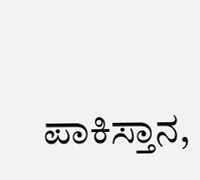ಪಾಕಿಸ್ತಾನ,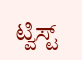ಟ್ವಿಸ್ಟ್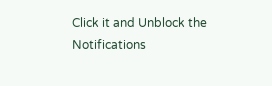Click it and Unblock the Notifications